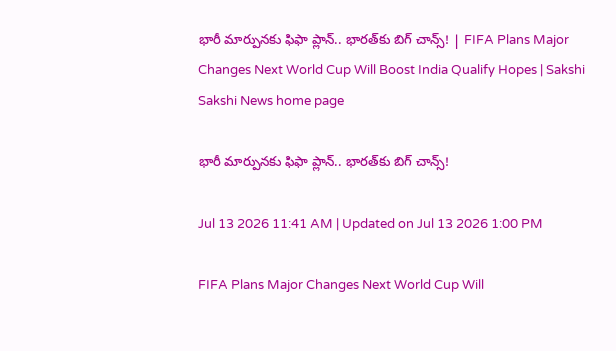భారీ మార్పునకు ఫిఫా ప్లాన్‌.. భారత్‌కు బిగ్‌ చాన్స్‌! | FIFA Plans Major Changes Next World Cup Will Boost India Qualify Hopes | Sakshi
Sakshi News home page

భారీ మార్పునకు ఫిఫా ప్లాన్‌.. భారత్‌కు బిగ్‌ చాన్స్‌!

Jul 13 2026 11:41 AM | Updated on Jul 13 2026 1:00 PM

FIFA Plans Major Changes Next World Cup Will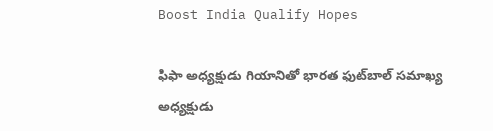Boost India Qualify Hopes

ఫిఫా అధ్యక్షుడు గియానితో భారత ఫుట్‌బాల్‌ సమాఖ్య అధ్యక్షుడు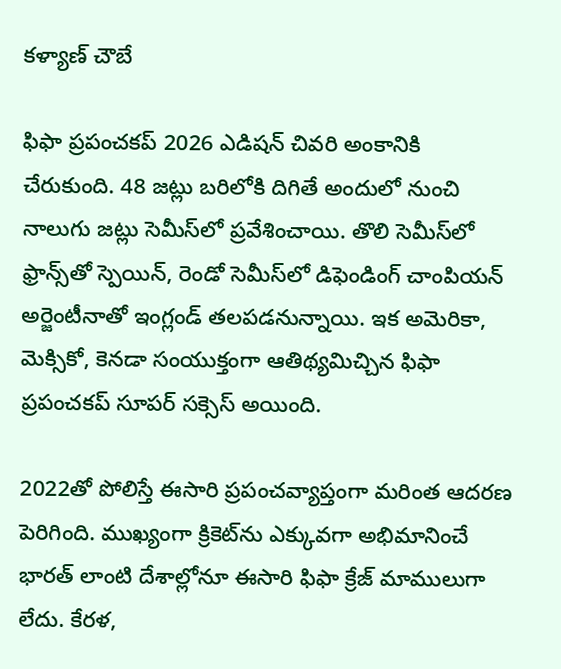కళ్యాణ్‌ చౌబే

ఫిఫా ప్ర‌పంచ‌క‌ప్ 2026 ఎడిష‌న్ చివ‌రి అంకానికి చేరుకుంది. 48 జట్లు బరిలోకి దిగితే అందులో నుంచి నాలుగు జట్లు సెమీస్‌లో ప్రవేశించాయి. తొలి సెమీస్‌లో ఫ్రాన్స్‌తో స్పెయిన్‌, రెండో సెమీస్‌లో డిఫెండింగ్ చాంపియన్ అర్జెంటీనాతో ఇంగ్లండ్ తలపడనున్నాయి. ఇక అమెరికా, మెక్సికో, కెనడా సంయుక్తంగా ఆతిథ్యమిచ్చిన ఫిఫా ప్రపంచకప్ సూపర్ సక్సెస్ అయింది.

2022తో పోలిస్తే ఈసారి ప్రపంచవ్యాప్తంగా మరింత ఆదరణ పెరిగింది. ముఖ్యంగా క్రికెట్‌ను ఎక్కువగా అభిమానించే భారత్ లాంటి దేశాల్లోనూ ఈసారి ఫిఫా క్రేజ్ మాములుగా లేదు. కేరళ,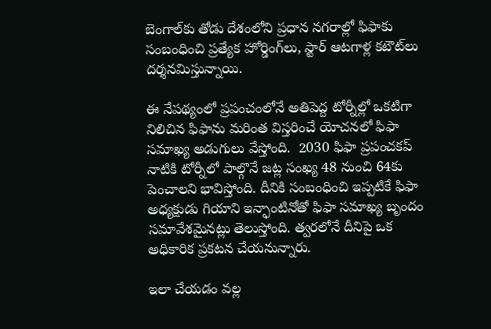బెంగాల్‌కు తోడు దేశంలోని ప్రధాన నగరాల్లో ఫిఫాకు సంబంధించి ప్రత్యేక హోర్డింగ్‌లు, స్టార్ ఆటగాళ్ల కటౌట్‌లు దర్శనమిస్తున్నాయి.

ఈ నేపథ్యంలో ప్రపంచంలోనే అతిపెద్ద టోర్నీల్లో ఒకటిగా నిలిచిన ఫిఫాను మరింత విస్తరించే యోచనలో ఫిఫా సమాఖ్య అడుగులు వేస్తోంది.  2030 ఫిఫా ప్రపంచకప్ నాటికి టోర్నీలో పాల్గొనే జట్ల సంఖ్య 48 నుంచి 64కు పెంచాలని భావిస్తోంది. దీనికి సంబంధించి ఇప్పటికే ఫిఫా అధ్యక్షుడు గియాని ఇన్ఫాంటినోతో ఫిఫా సమాఖ్య బృందం సమావేశమైనట్లు తెలుస్తోంది. త్వరలోనే దీనిపై ఒక అధికారిక ప్రకటన చేయనున్నారు.

ఇలా చేయడం వల్ల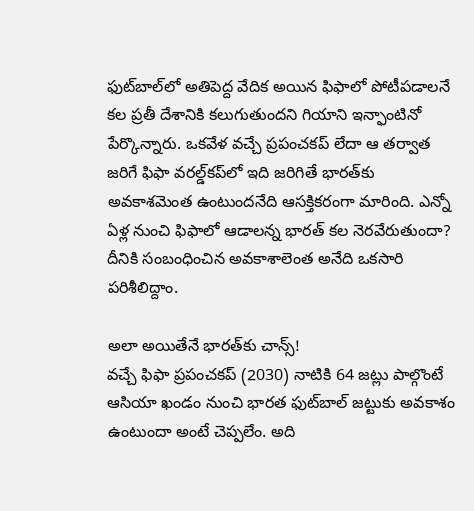ఫుట్‌బాల్‌లో అతిపెద్ద వేదిక అయిన ఫిఫాలో పోటీపడాలనే కల ప్రతీ దేశానికి కలుగుతుందని గియాని ఇన్ఫాంటినో పేర్కొన్నారు. ఒకవేళ వచ్చే ప్రపంచకప్ లేదా ఆ తర్వాత జరిగే ఫిఫా వరల్డ్‌కప్‌లో ఇది జరిగితే భారత్‌కు అవకాశమెంత ఉంటుందనేది ఆసక్తికరంగా మారింది. ఎన్నో ఏళ్ల నుంచి ఫిఫాలో ఆడాలన్న భారత్‌ కల నెరవేరుతుందా? దీనికి సంబంధించిన అవకాశాలెంత అనేది ఒకసారి పరిశీలిద్దాం.

అలా అయితేనే భారత్‌కు చాన్స్‌!
వచ్చే ఫిఫా ప్రపంచకప్ (2030) నాటికి 64 జట్లు పాల్గొంటే ఆసియా ఖండం నుంచి భారత ఫుట్‌బాల్ జట్టుకు అవకాశం ఉంటుందా అంటే చెప్పలేం. అది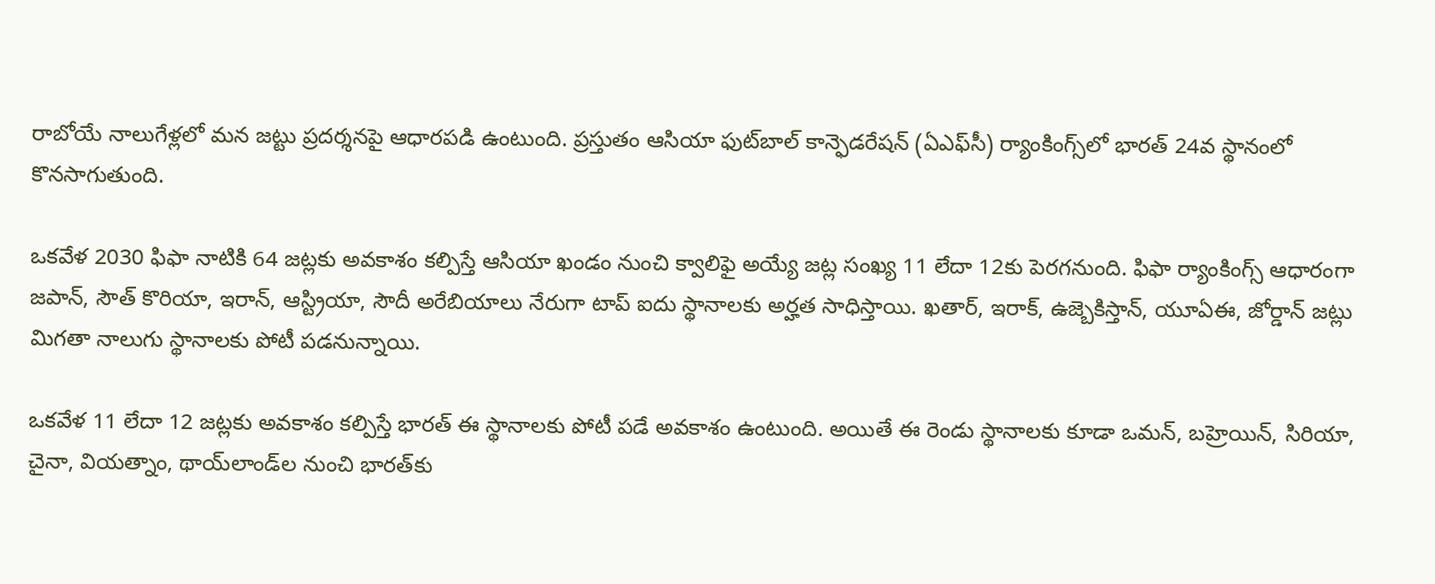రాబోయే నాలుగేళ్లలో మన జట్టు ప్రదర్శనపై ఆధారపడి ఉంటుంది. ప్రస్తుతం ఆసియా ఫుట్‌బాల్ కాన్ఫెడ‌రేష‌న్ (ఏఎఫ్‌సీ) ర్యాంకింగ్స్‌లో భార‌త్ 24వ స్థానంలో కొన‌సాగుతుంది.

ఒకవేళ 2030 ఫిఫా నాటికి 64 జ‌ట్ల‌కు అవ‌కాశం క‌ల్పిస్తే ఆసియా ఖండం నుంచి క్వాలిఫై అయ్యే జ‌ట్ల సంఖ్య 11 లేదా 12కు పెర‌గనుంది. ఫిఫా ర్యాంకింగ్స్ ఆధారంగా జ‌పాన్‌, సౌత్ కొరియా, ఇరాన్, ఆస్ట్రియా, సౌదీ అరేబియాలు నేరుగా టాప్ ఐదు స్థానాలకు అర్హ‌త సాధిస్తాయి. ఖ‌తార్‌, ఇరాక్‌, ఉజ్బెకిస్తాన్‌, యూఏఈ, జోర్డాన్ జ‌ట్లు మిగ‌తా నాలుగు స్థానాల‌కు పోటీ ప‌డ‌నున్నాయి.

ఒక‌వేళ 11 లేదా 12 జ‌ట్ల‌కు అవ‌కాశం క‌ల్పిస్తే భార‌త్ ఈ స్థానాల‌కు పోటీ ప‌డే అవ‌కాశం ఉంటుంది. అయితే ఈ రెండు స్థానాల‌కు కూడా ఒమ‌న్‌, బ‌హ్రెయిన్‌, సిరియా, చైనా, వియ‌త్నాం, థాయ్‌లాండ్‌ల నుంచి భార‌త్‌కు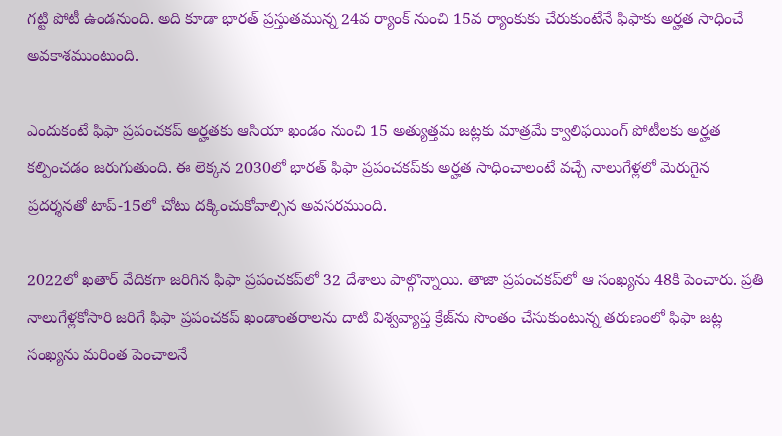గ‌ట్టి పోటీ ఉండ‌నుంది. అది కూడా భార‌త్ ప్ర‌స్తుత‌మున్న 24వ ర్యాంక్ నుంచి 15వ ర్యాంకుకు చేరుకుంటేనే ఫిఫాకు అర్హ‌త సాధించే అవ‌కాశ‌ముంటుంది.

ఎందుకంటే ఫిఫా ప్ర‌పంచ‌క‌ప్ అర్హ‌త‌కు ఆసియా ఖండం నుంచి 15 అత్యుత్త‌మ జ‌ట్ల‌కు మాత్ర‌మే క్వాలిఫ‌యింగ్ పోటీల‌కు అర్హ‌త క‌ల్పించ‌డం జ‌రుగుతుంది. ఈ లెక్క‌న 2030లో భార‌త్ ఫిఫా ప్ర‌పంచ‌క‌ప్‌కు అర్హ‌త సాధించాలంటే వ‌చ్చే నాలుగేళ్ల‌లో మెరుగైన ప్ర‌ద‌ర్శ‌నతో టాప్‌-15లో చోటు ద‌క్కించుకోవాల్సిన అవ‌స‌ర‌ముంది.

2022లో ఖతార్‌ వేదికగా జరిగిన ఫిఫా ప్రపంచకప్‌లో 32 దేశాలు పాల్గొన్నాయి. తాజా ప్రపంచకప్‌లో ఆ సంఖ్యను 48కి పెంచారు. ప్రతి నాలుగేళ్లకోసారి జరిగే ఫిఫా ప్రపంచకప్‌ ఖండాంతరాలను దాటి విశ్వవ్యాప్త క్రేజ్‌ను సొంతం చేసుకుంటున్న తరుణంలో ఫిఫా జట్ల సంఖ్యను మరింత పెంచాలనే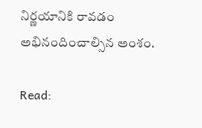నిర్ణయానికి రావడం అభినందించాల్సిన అంశం.

Read: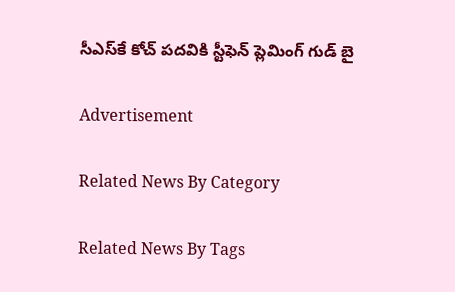సీఎస్‌కే కోచ్‌ పదవికి స్టీఫెన్‌ ప్లెమింగ్‌ గుడ్‌ బై

Advertisement

Related News By Category

Related News By Tags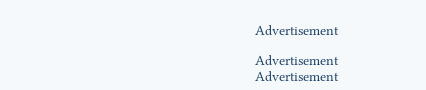Advertisement

Advertisement
Advertisement